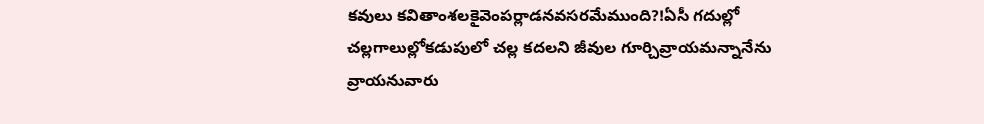కవులు కవితాంశలకైవెంపర్లాడనవసరమేముంది?!ఏసీ గదుల్లో చల్లగాలుల్లోకడుపులో చల్ల కదలని జీవుల గూర్చివ్రాయమన్నానేను వ్రాయనువారు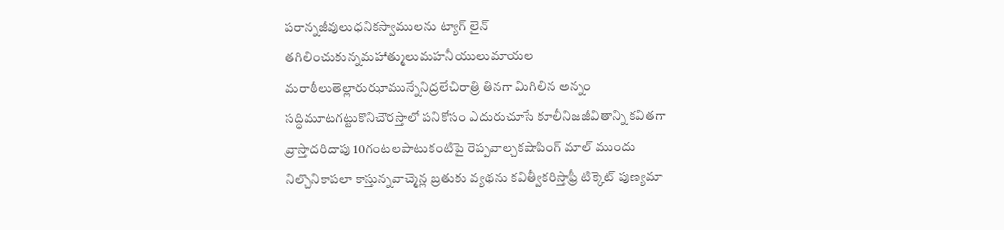పరాన్నజీవులుధనికస్వాములను ట్యాగ్ లైన్ తగిలించుకున్నమహాత్ములుమహనీయులుమాయల మరాఠీలుతెల్లారుఝామున్నేనిద్రలేచిరాత్రి తినగా మిగిలిన అన్నం సద్ధిమూటగట్టుకొనిచౌరస్తాలో పనికోసం ఎదురుచూసే కూలీనిజజీవితాన్ని కవితగా వ్రాస్తాదరిదాపు 10గంటలపాటుకంటిపై రెప్పవాల్చకషాపింగ్ మాల్ ముందు నిల్చొనికాపలా కాస్తున్నవాచ్మెన్ల బ్రతుకు వ్యథను కవిత్వీకరిస్తాఫ్రీ టిక్కెట్ పుణ్యమా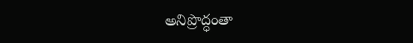అనిప్రొద్ధంతా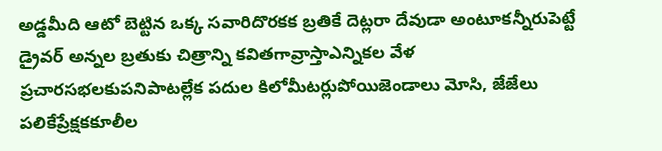అడ్డమీది ఆటో బెట్టిన ఒక్క సవారిదొరకక బ్రతికే దెట్లరా దేవుడా అంటూకన్నీరుపెట్టే డ్రైవర్ అన్నల బ్రతుకు చిత్రాన్ని కవితగావ్రాస్తాఎన్నికల వేళ ప్రచారసభలకుపనిపాటల్లేక పదుల కిలోమీటర్లుపోయిజెండాలు మోసి, జేజేలు పలికేప్రేక్షకకూలీల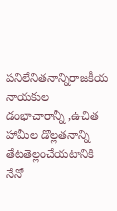పనిలేనితనాన్నిరాజకీయ నాయకుల డంభాచారాన్నీ ,ఉచిత హామీల డొల్లతనాన్ని తేటతెల్లంచేయటానికి నేనో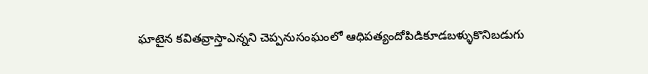ఘాటైన కవితవ్రాస్తాఎన్నని చెప్పనుసంఘంలో ఆధిపత్యందోపిడికూడబళ్ళుకొనిబడుగు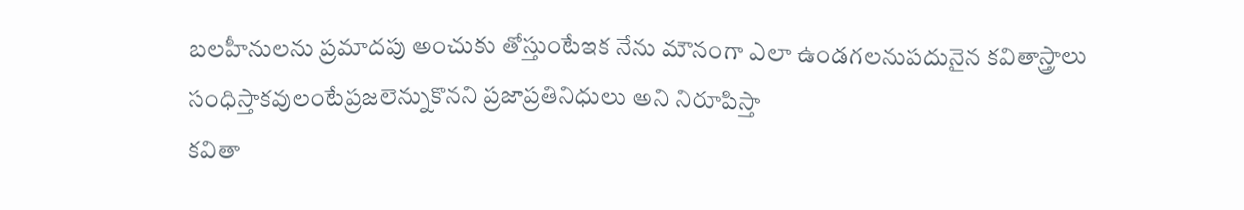బలహీనులను ప్రమాదపు అంచుకు తోస్తుంటేఇక నేను మౌనంగా ఎలా ఉండగలనుపదునైన కవితాస్త్రాలు సంధిస్తాకవులంటేప్రజలెన్నుకొనని ప్రజాప్రతినిధులు అని నిరూపిస్తా
కవితా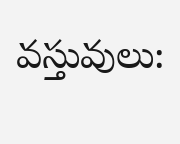వస్తువులు: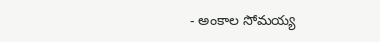- అంకాల సోమయ్య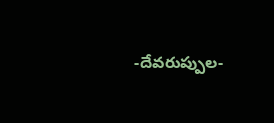-దేవరుప్పుల-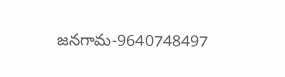జనగామ-9640748497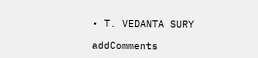• T. VEDANTA SURY

addComments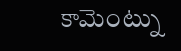కామెంట్ను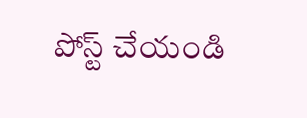పోస్ట్ చేయండి